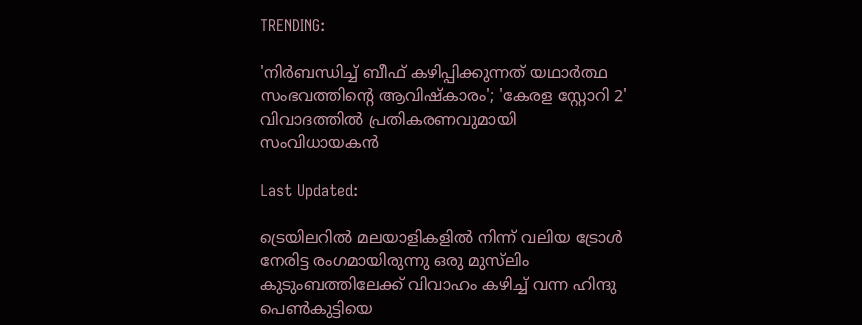TRENDING:

'നിർബന്ധിച്ച് ബീഫ് കഴിപ്പിക്കുന്നത് യഥാർത്ഥ സംഭവത്തിൻ്റെ ആവിഷ്‍കാരം'; 'കേരള സ്റ്റോറി 2' വിവാദത്തില്‍ പ്രതികരണവുമായി സംവിധായകന്‍

Last Updated:

ട്രെയിലറില്‍ മലയാളികളില്‍ നിന്ന് വലിയ ട്രോള്‍ നേരിട്ട രംഗമായിരുന്നു ഒരു മുസ്‍ലിം കുടുംബത്തിലേക്ക് വിവാഹം കഴിച്ച് വന്ന ഹിന്ദു പെണ്‍കുട്ടിയെ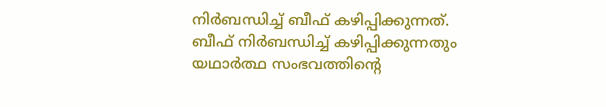നിര്‍ബന്ധിച്ച് ബീഫ് കഴിപ്പിക്കുന്നത്. ബീഫ് നിർബന്ധിച്ച് കഴിപ്പിക്കുന്നതും യഥാർത്ഥ സംഭവത്തിൻ്റെ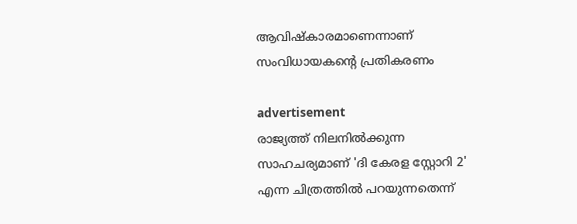ആവിഷ്കാരമാണെന്നാണ് സംവിധായകന്‍റെ പ്രതികരണം

advertisement
രാജ്യത്ത് നിലനില്‍ക്കുന്ന സാഹചര്യമാണ് 'ദി കേരള സ്റ്റോറി 2' എന്ന ചിത്രത്തില്‍ പറയുന്നതെന്ന്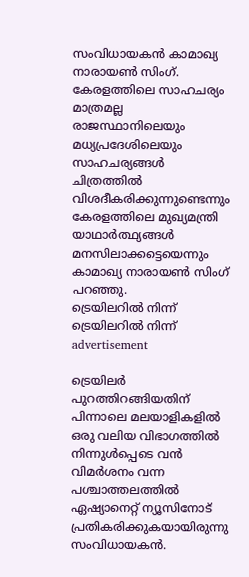സംവിധായകന്‍ കാമാഖ്യ നാരായൺ സിംഗ്. കേരളത്തിലെ സാഹചര്യം മാത്രമല്ല രാജസ്ഥാനിലെയും മധ്യപ്രദേശിലെയും സാഹചര്യങ്ങൾ ചിത്രത്തില്‍ വിശദീകരിക്കുന്നുണ്ടെന്നും കേരളത്തിലെ മുഖ്യമന്ത്രി യാഥാർത്ഥ്യങ്ങൾ മനസിലാക്കട്ടെയെന്നും കാമാഖ്യ നാരായണ്‍ സിംഗ് പറഞ്ഞു.
ട്രെയിലറിൽ നിന്ന്
ട്രെയിലറിൽ നിന്ന്
advertisement

ട്രെയിലര്‍ പുറത്തിറങ്ങിയതിന് പിന്നാലെ മലയാളികളില്‍ ഒരു വലിയ വിഭാഗത്തില്‍ നിന്നുള്‍പ്പെടെ വന്‍ വിമര്‍ശനം വന്ന പശ്ചാത്തലത്തില്‍ ഏഷ്യാനെറ്റ് ന്യൂസിനോട് പ്രതികരിക്കുകയായിരുന്നു സംവിധായകന്‍.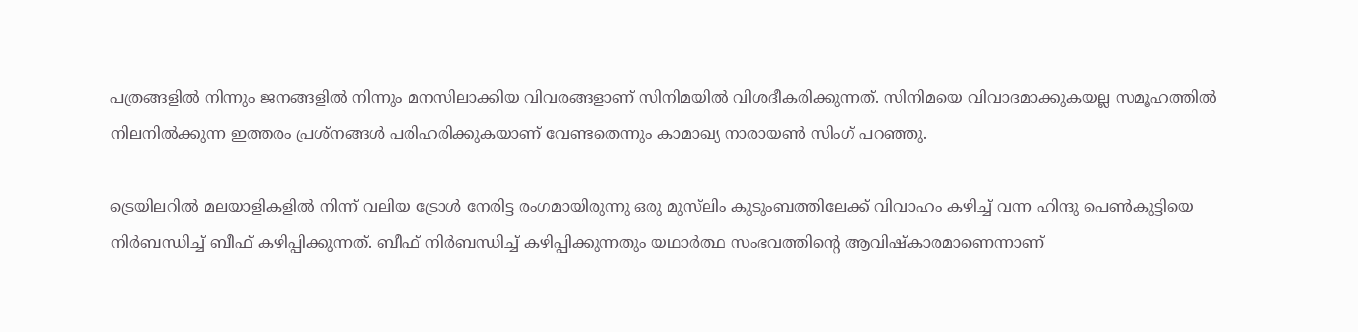പത്രങ്ങളിൽ നിന്നും ജനങ്ങളിൽ നിന്നും മനസിലാക്കിയ വിവരങ്ങളാണ് സിനിമയിൽ വിശദീകരിക്കുന്നത്. സിനിമയെ വിവാദമാക്കുകയല്ല സമൂഹത്തിൽ നിലനിൽക്കുന്ന ഇത്തരം പ്രശ്‌നങ്ങൾ പരിഹരിക്കുകയാണ് വേണ്ടതെന്നും കാമാഖ്യ നാരായൺ സിംഗ് പറഞ്ഞു.

ട്രെയിലറില്‍ മലയാളികളില്‍ നിന്ന് വലിയ ട്രോള്‍ നേരിട്ട രംഗമായിരുന്നു ഒരു മുസ്‍ലിം കുടുംബത്തിലേക്ക് വിവാഹം കഴിച്ച് വന്ന ഹിന്ദു പെണ്‍കുട്ടിയെ നിര്‍ബന്ധിച്ച് ബീഫ് കഴിപ്പിക്കുന്നത്. ബീഫ് നിർബന്ധിച്ച് കഴിപ്പിക്കുന്നതും യഥാർത്ഥ സംഭവത്തിൻ്റെ ആവിഷ്കാരമാണെന്നാണ്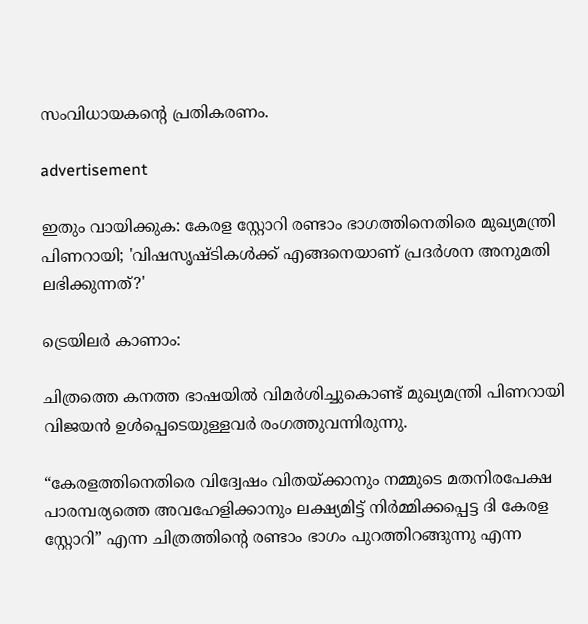സംവിധായകന്‍റെ പ്രതികരണം.

advertisement

ഇതും വായിക്കുക: കേരള സ്റ്റോറി രണ്ടാം ഭാഗത്തിനെതിരെ മുഖ്യമന്ത്രി പിണറായി; 'വിഷസൃഷ്ടികൾക്ക് എങ്ങനെയാണ് പ്രദർശന അനുമതി ലഭിക്കുന്നത്?'

ട്രെയിലർ‌ കാണാം:

ചിത്രത്തെ കനത്ത ഭാഷയില്‍ വിമര്‍ശിച്ചുകൊണ്ട് മുഖ്യമന്ത്രി പിണറായി വിജയന്‍ ഉള്‍പ്പെടെയുള്ളവര്‍ രംഗത്തുവന്നിരുന്നു.

“കേരളത്തിനെതിരെ വിദ്വേഷം വിതയ്ക്കാനും നമ്മുടെ മതനിരപേക്ഷ പാരമ്പര്യത്തെ അവഹേളിക്കാനും ലക്ഷ്യമിട്ട് നിർമ്മിക്കപ്പെട്ട ദി കേരള സ്റ്റോറി” എന്ന ചിത്രത്തിന്റെ രണ്ടാം ഭാഗം പുറത്തിറങ്ങുന്നു എന്ന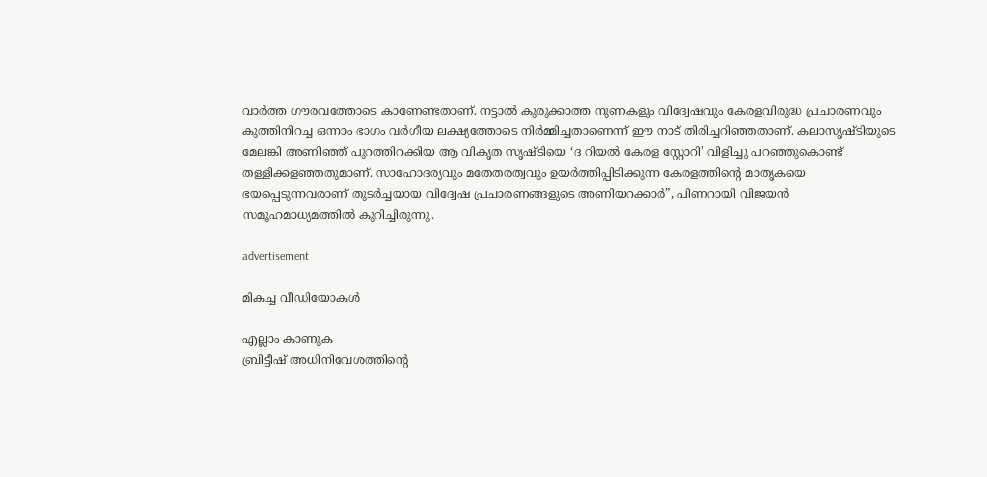വാർത്ത ഗൗരവത്തോടെ കാണേണ്ടതാണ്. നട്ടാൽ കുരുക്കാത്ത നുണകളും വിദ്വേഷവും കേരളവിരുദ്ധ പ്രചാരണവും കുത്തിനിറച്ച ഒന്നാം ഭാഗം വർഗീയ ലക്ഷ്യത്തോടെ നിർമ്മിച്ചതാണെന്ന് ഈ നാട് തിരിച്ചറിഞ്ഞതാണ്. കലാസൃഷ്ടിയുടെ മേലങ്കി അണിഞ്ഞ് പുറത്തിറക്കിയ ആ വികൃത സൃഷ്ടിയെ ‘ദ റിയൽ കേരള സ്റ്റോറി' വിളിച്ചു പറഞ്ഞുകൊണ്ട് തള്ളിക്കളഞ്ഞതുമാണ്. സാഹോദര്യവും മതേതരത്വവും ഉയർത്തിപ്പിടിക്കുന്ന കേരളത്തിന്റെ മാതൃകയെ ഭയപ്പെടുന്നവരാണ് തുടർച്ചയായ വിദ്വേഷ പ്രചാരണങ്ങളുടെ അണിയറക്കാർ”, പിണറായി വിജയന്‍ സമൂഹമാധ്യമത്തില്‍ കുറിച്ചിരുന്നു.

advertisement

മികച്ച വീഡിയോകൾ

എല്ലാം കാണുക
ബ്രിട്ടീഷ് അധിനിവേശത്തിൻ്റെ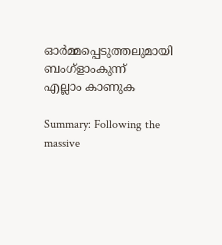ഓർമ്മപ്പെടുത്തലുമായി ബംഗ്ളാംകുന്ന്
എല്ലാം കാണുക

Summary: Following the massive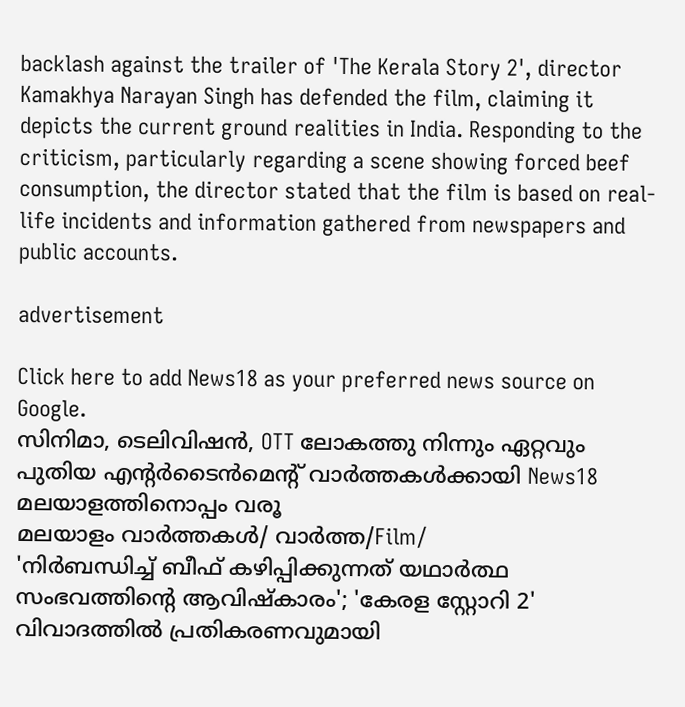backlash against the trailer of 'The Kerala Story 2', director Kamakhya Narayan Singh has defended the film, claiming it depicts the current ground realities in India. Responding to the criticism, particularly regarding a scene showing forced beef consumption, the director stated that the film is based on real-life incidents and information gathered from newspapers and public accounts.

advertisement

Click here to add News18 as your preferred news source on Google.
സിനിമാ, ടെലിവിഷൻ, OTT ലോകത്തു നിന്നും ഏറ്റവും പുതിയ എന്റർടൈൻമെന്റ് വാർത്തകൾക്കായി News18 മലയാളത്തിനൊപ്പം വരൂ
മലയാളം വാർത്തകൾ/ വാർത്ത/Film/
'നിർബന്ധിച്ച് ബീഫ് കഴിപ്പിക്കുന്നത് യഥാർത്ഥ സംഭവത്തിൻ്റെ ആവിഷ്‍കാരം'; 'കേരള സ്റ്റോറി 2' വിവാദത്തില്‍ പ്രതികരണവുമായി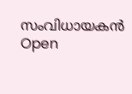സംവിധായകന്‍
Open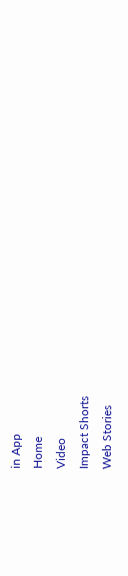in App
Home
Video
Impact Shorts
Web Stories